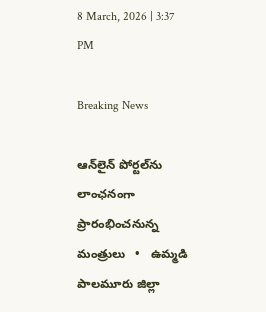8 March, 2026 | 3:37 PM

Breaking News

ఆన్‌లైన్ పోర్టల్‌ను లాంఛనంగా ప్రారంభించనున్న మంత్రులు   •   ఉమ్మడి పాలమూరు జిల్లా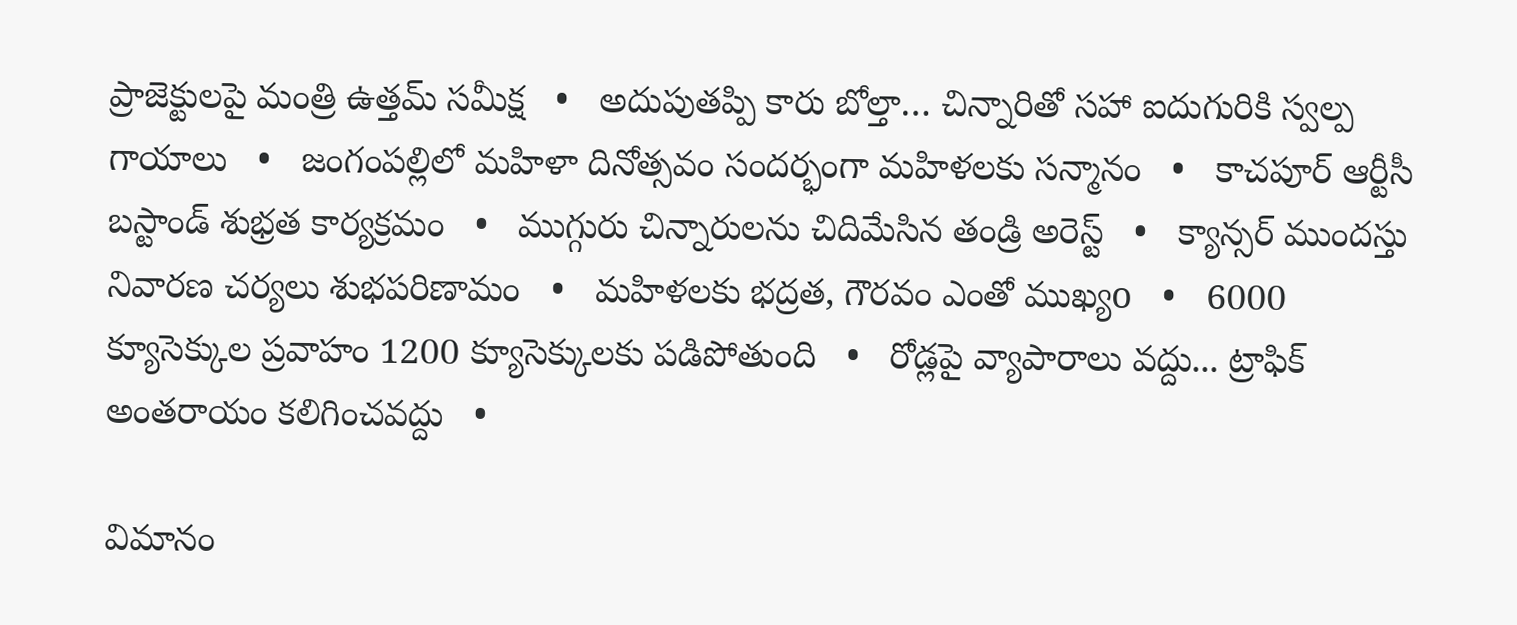ప్రాజెక్టులపై మంత్రి ఉత్తమ్ సమీక్ష   •   అదుపుతప్పి కారు బోల్తా… చిన్నారితో సహా ఐదుగురికి స్వల్ప గాయాలు   •   జంగంపల్లిలో మహిళా దినోత్సవం సందర్భంగా మహిళలకు సన్మానం   •   కాచపూర్ ఆర్టీసీ బస్టాండ్ శుభ్రత కార్యక్రమం   •   ముగ్గురు చిన్నారులను చిదిమేసిన తండ్రి అరెస్ట్   •   క్యాన్సర్‌ ముందస్తు నివారణ చర్యలు శుభపరిణామం   •   మహిళలకు భద్రత, గౌరవం ఎంతో ముఖ్యo   •   6000 క్యూసెక్కుల ప్రవాహం 1200 క్యూసెక్కులకు పడిపోతుంది   •   రోడ్లపై వ్యాపారాలు వద్దు... ట్రాఫిక్ అంతరాయం కలిగించవద్దు   •

విమానం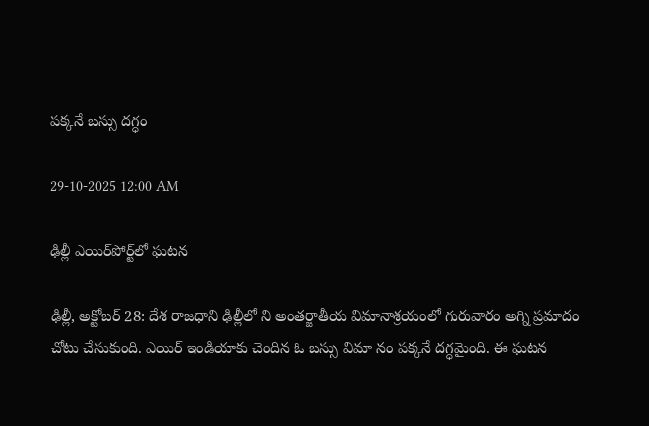పక్కనే బస్సు దగ్ధం

29-10-2025 12:00 AM

ఢిల్లీ ఎయిర్‌పోర్ట్‌లో ఘటన

ఢిల్లీ, అక్టోబర్ 28: దేశ రాజధాని ఢిల్లీలో ని అంతర్జాతీయ విమానాశ్రయంలో గురువారం అగ్ని ప్రమాదం చోటు చేసుకుంది. ఎయిర్ ఇండియాకు చెందిన ఓ బస్సు విమా నం పక్కనే దగ్ధమైంది. ఈ ఘటన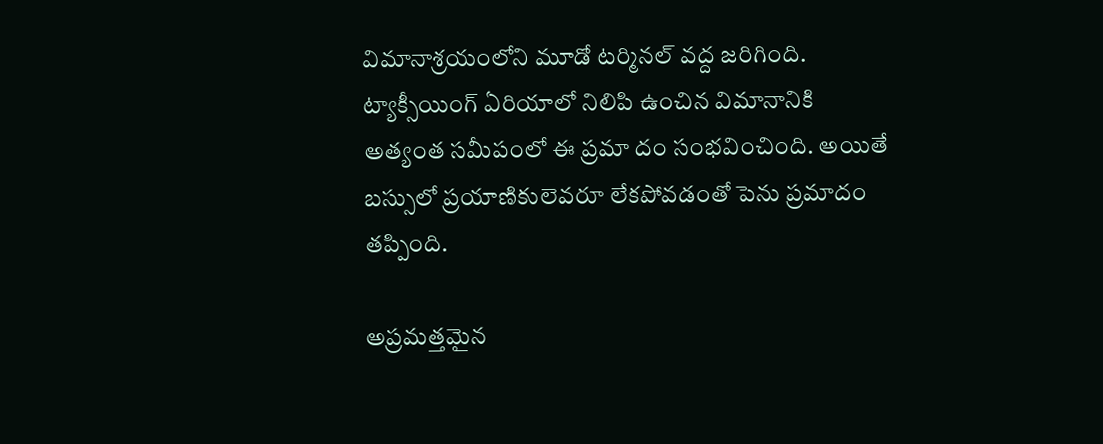విమానాశ్రయంలోని మూడో టర్మినల్ వద్ద జరిగింది. ట్యాక్సీయింగ్ ఏరియాలో నిలిపి ఉంచిన విమానానికి అత్యంత సమీపంలో ఈ ప్రమా దం సంభవించింది. అయితే బస్సులో ప్రయాణికులెవరూ లేకపోవడంతో పెను ప్రమాదం తప్పింది.

అప్రమత్తమైన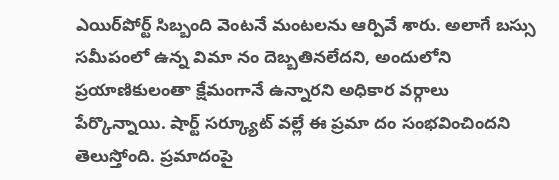ఎయిర్‌పోర్ట్ సిబ్బంది వెంటనే మంటలను ఆర్పివే శారు. అలాగే బస్సు సమీపంలో ఉన్న విమా నం దెబ్బతినలేదని, అందులోని ప్రయాణికులంతా క్షేమంగానే ఉన్నారని అధికార వర్గాలు పేర్కొన్నాయి. షార్ట్ సర్క్యూట్ వల్లే ఈ ప్రమా దం సంభవించిందని తెలుస్తోంది. ప్రమాదంపై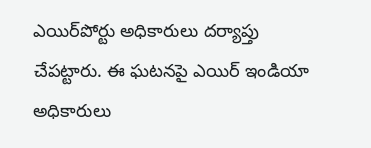ఎయిర్‌పోర్టు అధికారులు దర్యాప్తు చేపట్టారు. ఈ ఘటనపై ఎయిర్ ఇండియా అధికారులు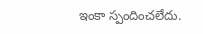ఇంకా స్పందించలేదు.